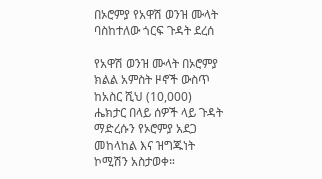በኦሮምያ የአዋሽ ወንዝ ሙላት ባስከተለው ጎርፍ ጉዳት ደረሰ

የአዋሽ ወንዝ ሙላት በኦሮምያ ክልል አምስት ዞኖች ውስጥ ከአስር ሺህ (10,000) ሔክታር በላይ ሰዎች ላይ ጉዳት ማድረሱን የኦሮምያ አደጋ መከላከል እና ዝግጁነት ኮሚሽን አስታወቀ።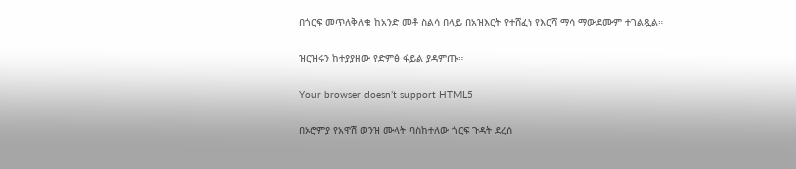በጎርፍ መጥለቅለቁ ከአንድ መቶ ስልሳ በላይ በአዝእርት የተሸፈነ የእርሻ ማሳ ማውደሙም ተገልጿል።

ዝርዝሩን ከተያያዘው የድምፅ ፋይል ያዳምጡ።

Your browser doesn’t support HTML5

በኦሮምያ የአዋሽ ወንዝ ሙላት ባስከተለው ጎርፍ ጉዳት ደረሰ